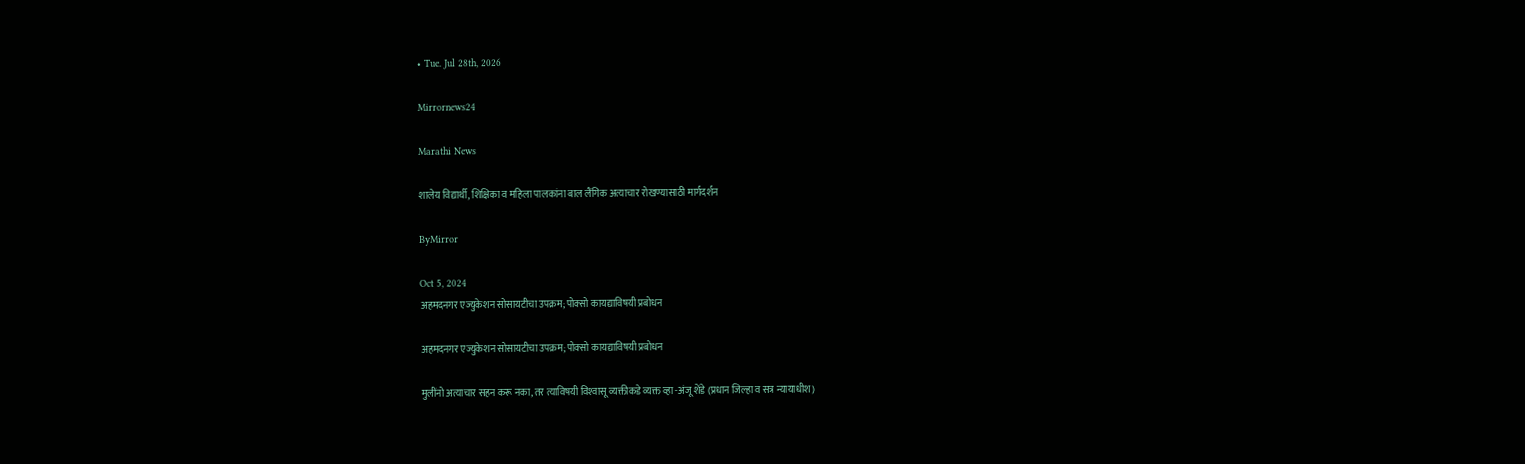• Tue. Jul 28th, 2026

Mirrornews24

Marathi News

शालेय विद्यार्थी, शिक्षिका व महिला पालकांना बाल लैंगिक अत्याचार रोखण्यासाठी मार्गदर्शन

ByMirror

Oct 5, 2024
अहमदनगर एज्युकेशन सोसायटीचा उपक्रम; पोक्सो कायद्याविषयी प्रबोधन

अहमदनगर एज्युकेशन सोसायटीचा उपक्रम; पोक्सो कायद्याविषयी प्रबोधन

मुलींनो अत्याचार सहन करू नका, तर त्याविषयी विश्‍वासू व्यक्तीकडे व्यक्त व्हा -अंजू शेंडे (प्रधान जिल्हा व सत्र न्यायाधीश)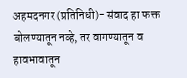अहमदनगर (प्रतिनिधी)- संवाद हा फक्त बोलण्यातून नव्हे, तर वागण्यातून व हावभावातून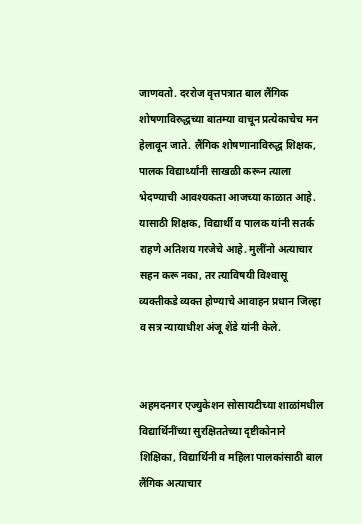जाणवतो. दररोज वृत्तपत्रात बाल लैंगिक शोषणाविरुद्धच्या बातम्या वाचून प्रत्येकाचेच मन हेलावून जाते. लैंगिक शोषणानाविरुद्ध शिक्षक, पालक विद्यार्थ्यांनी साखळी करून त्याला भेदण्याची आवश्‍यकता आजच्या काळात आहे. यासाठी शिक्षक, विद्यार्थी व पालक यांनी सतर्क राहणे अतिशय गरजेचे आहे. मुलींनो अत्याचार सहन करू नका, तर त्याविषयी विश्‍वासू व्यक्तीकडे व्यक्त होण्याचे आवाहन प्रधान जिल्हा व सत्र न्यायाधीश अंजू शेंडे यांनी केले.


अहमदनगर एज्युकेशन सोसायटीच्या शाळांमधील विद्यार्थिनींच्या सुरक्षिततेच्या दृष्टीकोनाने शिक्षिका, विद्यार्थिनी व महिला पालकांसाठी बाल लैंगिक अत्याचार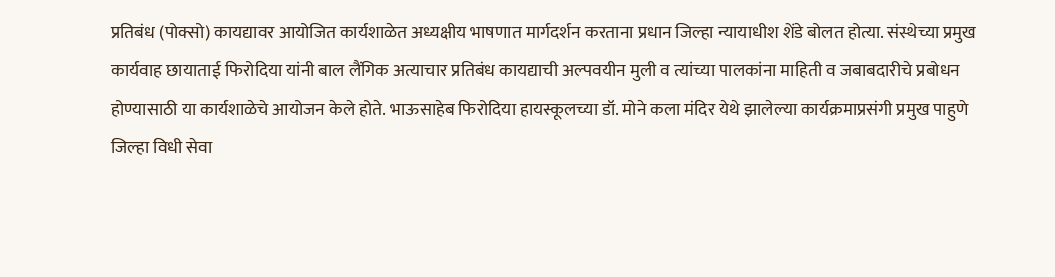प्रतिबंध (पोक्सो) कायद्यावर आयोजित कार्यशाळेत अध्यक्षीय भाषणात मार्गदर्शन करताना प्रधान जिल्हा न्यायाधीश शेंडे बोलत होत्या. संस्थेच्या प्रमुख कार्यवाह छायाताई फिरोदिया यांनी बाल लैंगिक अत्याचार प्रतिबंध कायद्याची अल्पवयीन मुली व त्यांच्या पालकांना माहिती व जबाबदारीचे प्रबोधन होण्यासाठी या कार्यशाळेचे आयोजन केले होते. भाऊसाहेब फिरोदिया हायस्कूलच्या डॉ. मोने कला मंदिर येथे झालेल्या कार्यक्रमाप्रसंगी प्रमुख पाहुणे जिल्हा विधी सेवा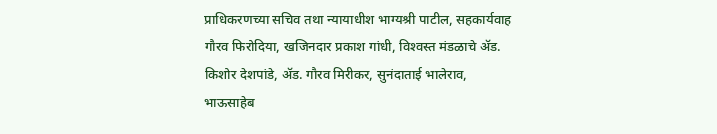प्राधिकरणच्या सचिव तथा न्यायाधीश भाग्यश्री पाटील, सहकार्यवाह गौरव फिरोदिया, खजिनदार प्रकाश गांधी, विश्‍वस्त मंडळाचे ॲड. किशोर देशपांडे, ॲड. गौरव मिरीकर, सुनंदाताई भालेराव, भाऊसाहेब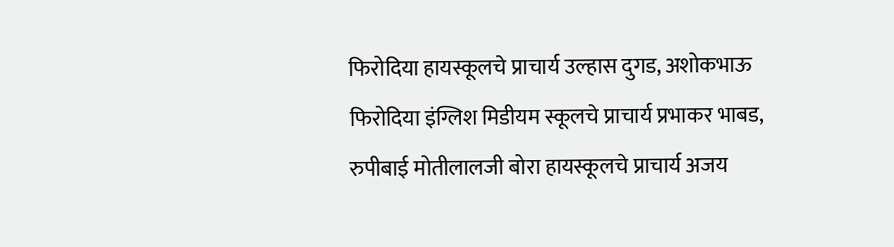फिरोदिया हायस्कूलचे प्राचार्य उल्हास दुगड, अशोकभाऊ फिरोदिया इंग्लिश मिडीयम स्कूलचे प्राचार्य प्रभाकर भाबड, रुपीबाई मोतीलालजी बोरा हायस्कूलचे प्राचार्य अजय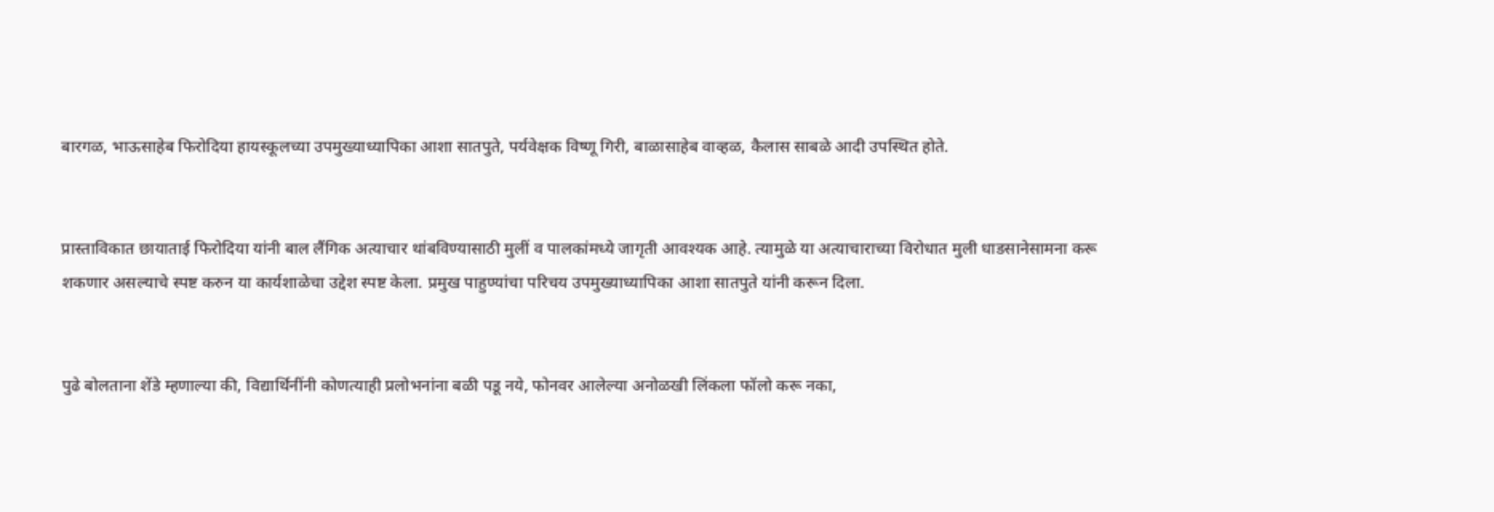बारगळ, भाऊसाहेब फिरोदिया हायस्कूलच्या उपमुख्याध्यापिका आशा सातपुते, पर्यवेक्षक विष्णू गिरी, बाळासाहेब वाव्हळ, कैलास साबळे आदी उपस्थित होते.


प्रास्ताविकात छायाताई फिरोदिया यांनी बाल लैंगिक अत्याचार थांबविण्यासाठी मुलीं व पालकांमध्ये जागृती आवश्‍यक आहे. त्यामुळे या अत्याचाराच्या विरोधात मुली धाडसानेसामना करू शकणार असल्याचे स्पष्ट करुन या कार्यशाळेचा उद्देश स्पष्ट केला. प्रमुख पाहुण्यांचा परिचय उपमुख्याध्यापिका आशा सातपुते यांनी करून दिला.


पुढे बोलताना शेंडे म्हणाल्या की, विद्यार्थिनींनी कोणत्याही प्रलोभनांना बळी पडू नये, फोनवर आलेल्या अनोळखी लिंकला फॉलो करू नका,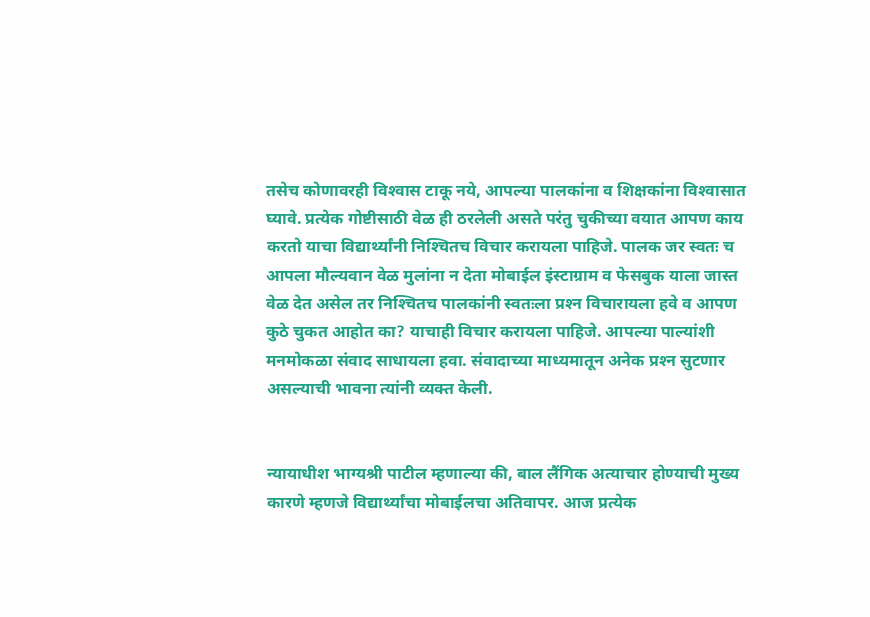तसेच कोणावरही विश्‍वास टाकू नये, आपल्या पालकांना व शिक्षकांना विश्‍वासात घ्यावे. प्रत्येक गोष्टीसाठी वेळ ही ठरलेली असते परंतु चुकीच्या वयात आपण काय करतो याचा विद्यार्थ्यांनी निश्‍चितच विचार करायला पाहिजे. पालक जर स्वतः च आपला मौल्यवान वेळ मुलांना न देता मोबाईल इंस्टाग्राम व फेसबुक याला जास्त वेळ देत असेल तर निश्‍चितच पालकांनी स्वतःला प्रश्‍न विचारायला हवे व आपण कुठे चुकत आहोत का? याचाही विचार करायला पाहिजे. आपल्या पाल्यांशी मनमोकळा संवाद साधायला हवा. संवादाच्या माध्यमातून अनेक प्रश्‍न सुटणार असल्याची भावना त्यांनी व्यक्त केली.


न्यायाधीश भाग्यश्री पाटील म्हणाल्या की, बाल लैंगिक अत्याचार होण्याची मुख्य कारणे म्हणजे विद्यार्थ्यांचा मोबाईलचा अतिवापर. आज प्रत्येक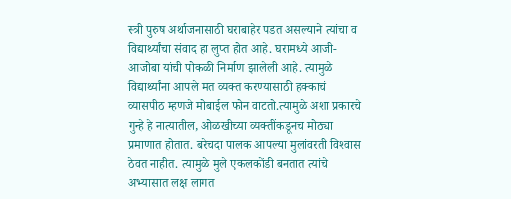स्त्री पुरुष अर्थाजनासाठी घराबाहेर पडत असल्याने त्यांचा व विद्यार्थ्यांचा संवाद हा लुप्त होत आहे. घरामध्ये आजी-आजोबा यांची पोकळी निर्माण झालेली आहे. त्यामुळे विद्यार्थ्यांना आपले मत व्यक्त करण्यासाठी हक्काचं व्यासपीठ म्हणजे मोबाईल फोन वाटतो.त्यामुळे अशा प्रकारचे गुन्हे हे नात्यातील, ओळखीच्या व्यक्तींकडूनच मोठ्या प्रमाणात होतात. बरेचदा पालक आपल्या मुलांवरती विश्‍वास ठेवत नाहीत. त्यामुळे मुले एकलकोंडी बनतात त्यांचे अभ्यासात लक्ष लागत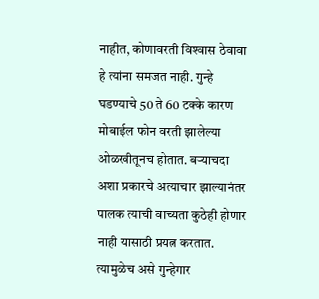नाहीत, कोणावरती विश्‍वास ठेवावा हे त्यांना समजत नाही. गुन्हे घडण्याचे 50 ते 60 टक्के कारण मोबाईल फोन वरती झालेल्या ओळखीतूनच होतात. बऱ्याचदा अशा प्रकारचे अत्याचार झाल्यानंतर पालक त्याची वाच्यता कुठेही होणार नाही यासाठी प्रयत्न करतात. त्यामुळेच असे गुन्हेगार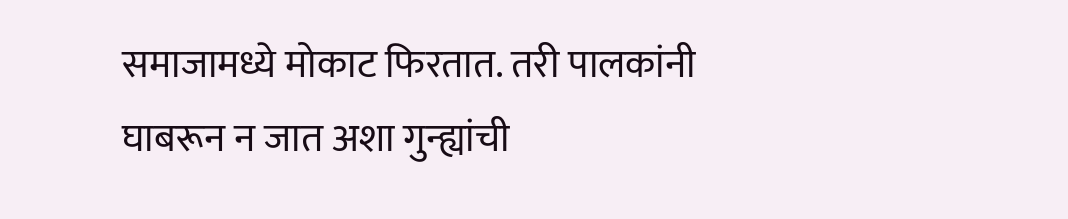समाजामध्ये मोकाट फिरतात. तरी पालकांनी घाबरून न जात अशा गुन्ह्यांची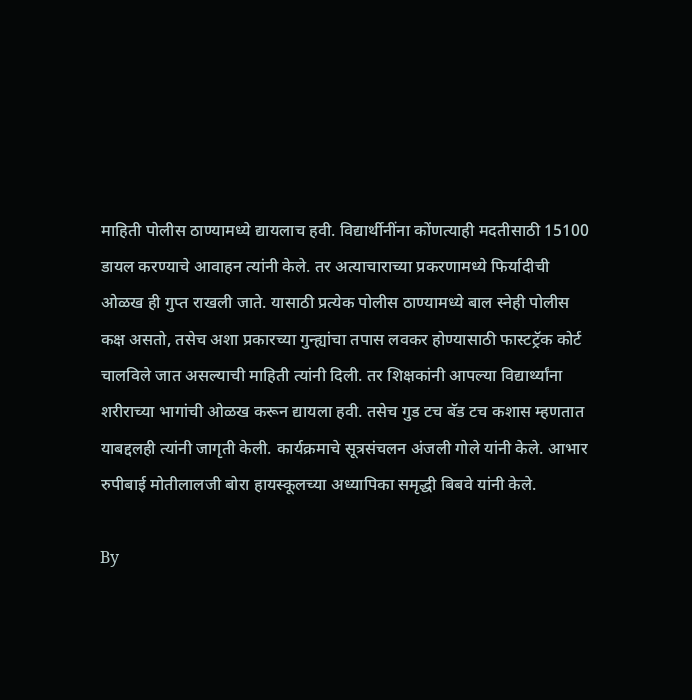माहिती पोलीस ठाण्यामध्ये द्यायलाच हवी. विद्यार्थीनींना कोंणत्याही मदतीसाठी 15100 डायल करण्याचे आवाहन त्यांनी केले. तर अत्याचाराच्या प्रकरणामध्ये फिर्यादीची ओळख ही गुप्त राखली जाते. यासाठी प्रत्येक पोलीस ठाण्यामध्ये बाल स्नेही पोलीस कक्ष असतो, तसेच अशा प्रकारच्या गुन्ह्यांचा तपास लवकर होण्यासाठी फास्टट्रॅक कोर्ट चालविले जात असल्याची माहिती त्यांनी दिली. तर शिक्षकांनी आपल्या विद्यार्थ्यांना शरीराच्या भागांची ओळख करून द्यायला हवी. तसेच गुड टच बॅड टच कशास म्हणतात याबद्दलही त्यांनी जागृती केली. कार्यक्रमाचे सूत्रसंचलन अंजली गोले यांनी केले. आभार रुपीबाई मोतीलालजी बोरा हायस्कूलच्या अध्यापिका समृद्धी बिबवे यांनी केले.

By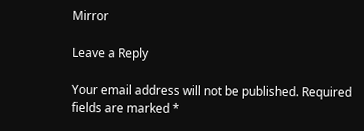Mirror

Leave a Reply

Your email address will not be published. Required fields are marked *